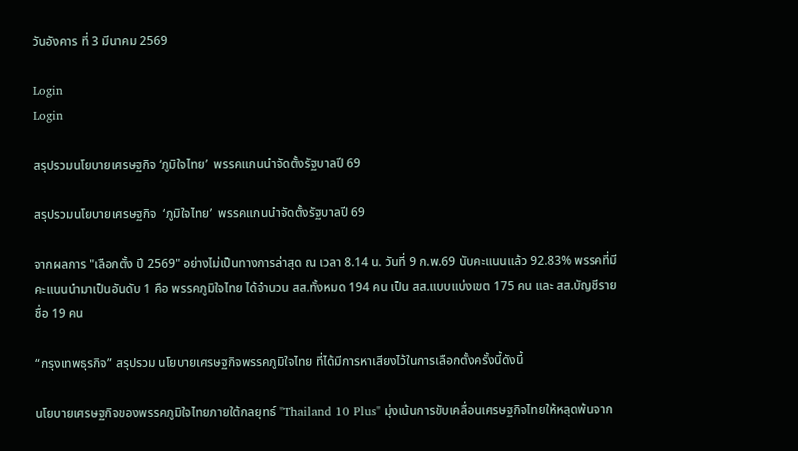วันอังคาร ที่ 3 มีนาคม 2569

Login
Login

สรุปรวมนโยบายเศรษฐกิจ ‘ภูมิใจไทย’  พรรคแกนนำจัดตั้งรัฐบาลปี 69

สรุปรวมนโยบายเศรษฐกิจ  ‘ภูมิใจไทย’  พรรคแกนนำจัดตั้งรัฐบาลปี 69

จากผลการ "เลือกตั้ง ปี 2569" อย่างไม่เป็นทางการล่าสุด ณ เวลา 8.14 น. วันที่ 9 ก.พ.69 นับคะแนนแล้ว 92.83% พรรคที่มีคะแนนนำมาเป็นอันดับ 1 คือ พรรคภูมิใจไทย ได้จำนวน สส.ทั้งหมด 194 คน เป็น สส.แบบแบ่งเขต 175 คน และ สส.บัญชีรายชื่อ 19 คน

“กรุงเทพธุรกิจ” สรุปรวม นโยบายเศรษฐกิจพรรคภูมิใจไทย ที่ได้มีการหาเสียงไว้ในการเลือกตั้งครั้งนี้ดังนี้

นโยบายเศรษฐกิจของพรรคภูมิใจไทยภายใต้กลยุทธ์ "Thailand 10 Plus" มุ่งเน้นการขับเคลื่อนเศรษฐกิจไทยให้หลุดพ้นจาก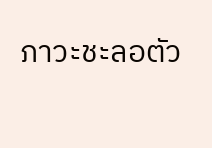ภาวะชะลอตัว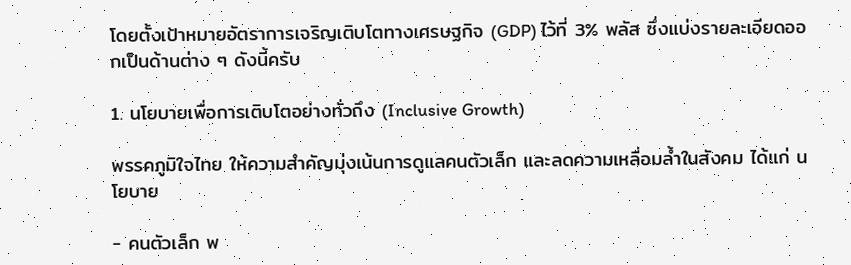โดยตั้งเป้าหมายอัตราการเจริญเติบโตทางเศรษฐกิจ (GDP) ไว้ที่ 3% พลัส ซึ่งแบ่งรายละเอียดออกเป็นด้านต่าง ๆ ดังนี้ครับ

1. นโยบายเพื่อการเติบโตอย่างทั่วถึง (Inclusive Growth)

พรรคภูมิใจไทย ให้ความสำคัญมุ่งเน้นการดูแลคนตัวเล็ก และลดความเหลื่อมล้ำในสังคม ได้แก่ นโยบาย

- คนตัวเล็ก พ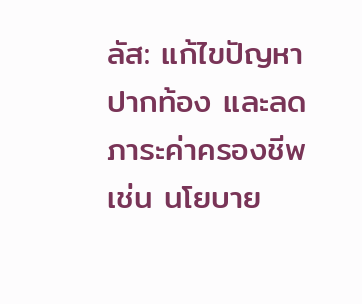ลัส: แก้ไขปัญหาปากท้อง และลดภาระค่าครองชีพ เช่น นโยบาย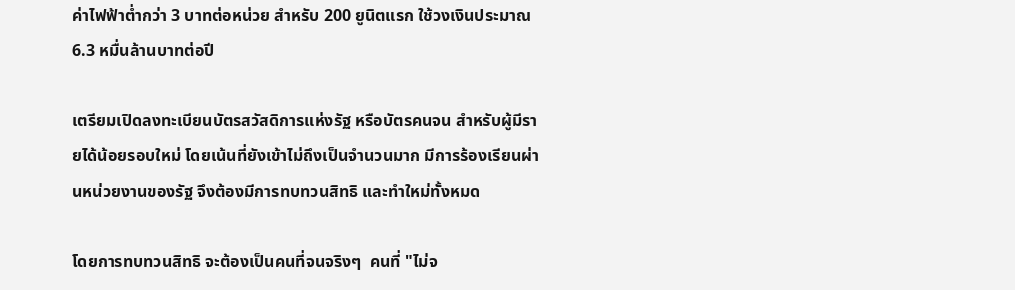ค่าไฟฟ้าต่ำกว่า 3 บาทต่อหน่วย สำหรับ 200 ยูนิตแรก ใช้วงเงินประมาณ 6.3 หมื่นล้านบาทต่อปี

เตรียมเปิดลงทะเบียนบัตรสวัสดิการแห่งรัฐ หรือบัตรคนจน สำหรับผู้มีรายได้น้อยรอบใหม่ โดยเน้นที่ยังเข้าไม่ถึงเป็นจำนวนมาก มีการร้องเรียนผ่านหน่วยงานของรัฐ จึงต้องมีการทบทวนสิทธิ และทำใหม่ทั้งหมด

โดยการทบทวนสิทธิ จะต้องเป็นคนที่จนจริงๆ  คนที่ "ไม่จ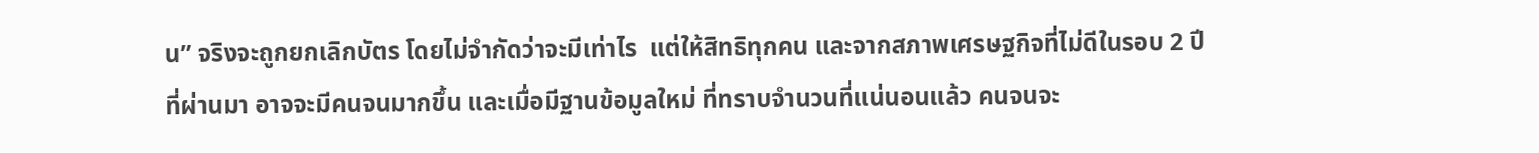น” จริงจะถูกยกเลิกบัตร โดยไม่จำกัดว่าจะมีเท่าไร  แต่ให้สิทธิทุกคน และจากสภาพเศรษฐกิจที่ไม่ดีในรอบ 2 ปีที่ผ่านมา อาจจะมีคนจนมากขึ้น และเมื่อมีฐานข้อมูลใหม่ ที่ทราบจำนวนที่แน่นอนแล้ว คนจนจะ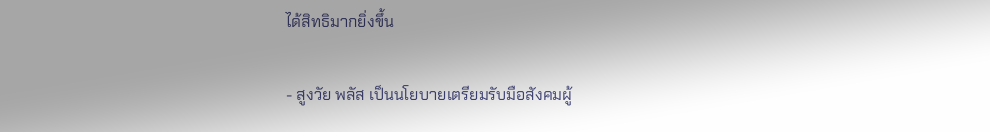ได้สิทธิมากยิ่งขึ้น

- สูงวัย พลัส เป็นนโยบายเตรียมรับมือสังคมผู้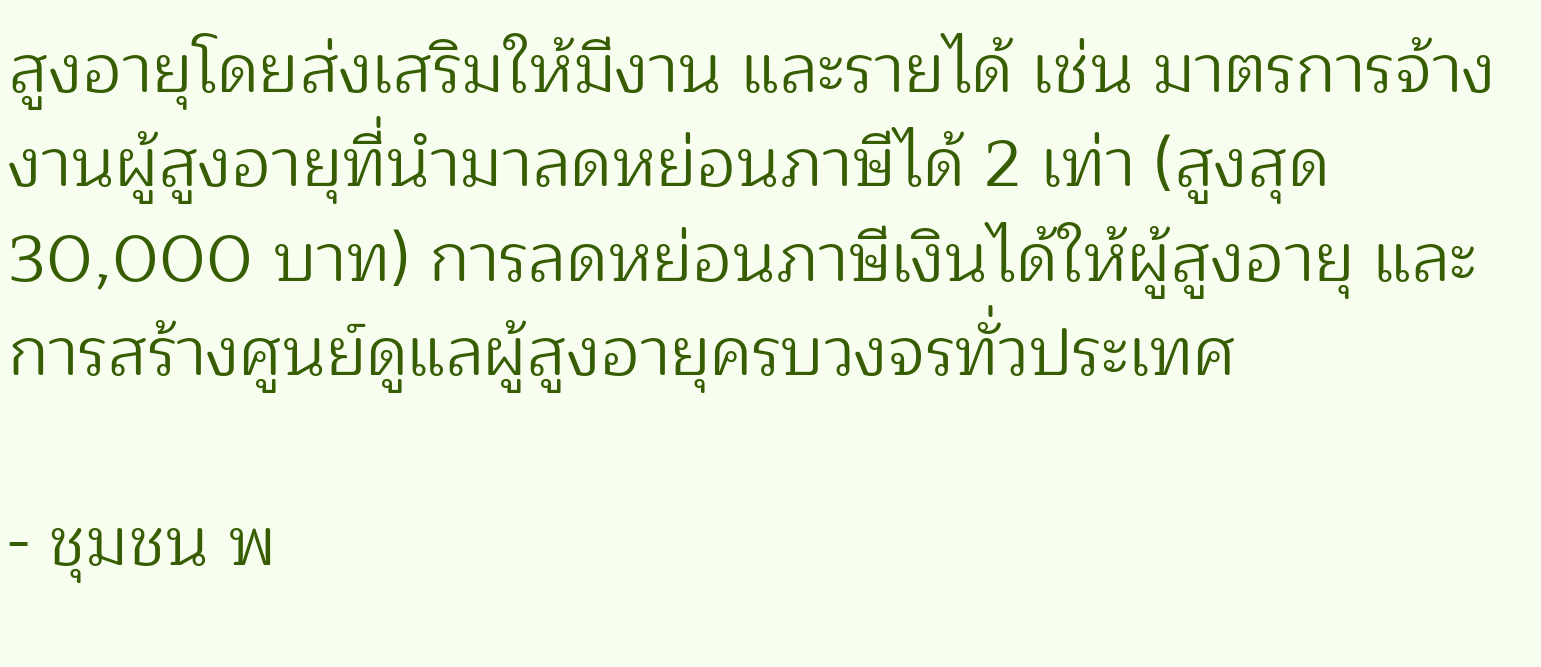สูงอายุโดยส่งเสริมให้มีงาน และรายได้ เช่น มาตรการจ้างงานผู้สูงอายุที่นำมาลดหย่อนภาษีได้ 2 เท่า (สูงสุด 30,000 บาท) การลดหย่อนภาษีเงินได้ให้ผู้สูงอายุ และการสร้างศูนย์ดูแลผู้สูงอายุครบวงจรทั่วประเทศ

- ชุมชน พ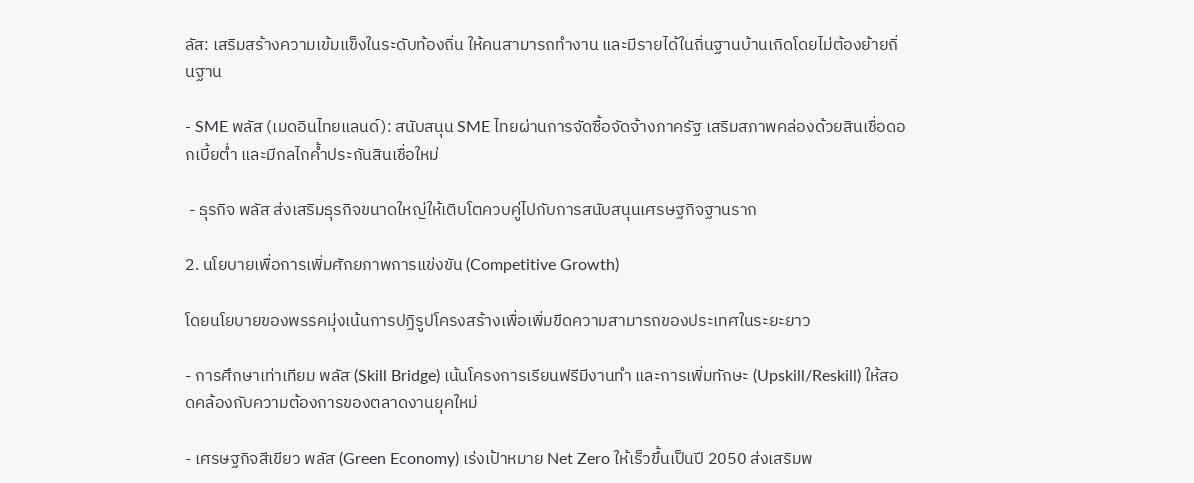ลัส: เสริมสร้างความเข้มแข็งในระดับท้องถิ่น ให้คนสามารถทำงาน และมีรายได้ในถิ่นฐานบ้านเกิดโดยไม่ต้องย้ายถิ่นฐาน

- SME พลัส (เมดอินไทยแลนด์): สนับสนุน SME ไทยผ่านการจัดซื้อจัดจ้างภาครัฐ เสริมสภาพคล่องด้วยสินเชื่อดอกเบี้ยต่ำ และมีกลไกค้ำประกันสินเชื่อใหม่

 - ธุรกิจ พลัส ส่งเสริมธุรกิจขนาดใหญ่ให้เติบโตควบคู่ไปกับการสนับสนุนเศรษฐกิจฐานราก

2. นโยบายเพื่อการเพิ่มศักยภาพการแข่งขัน (Competitive Growth)

โดยนโยบายของพรรคมุ่งเน้นการปฏิรูปโครงสร้างเพื่อเพิ่มขีดความสามารถของประเทศในระยะยาว

- การศึกษาเท่าเทียม พลัส (Skill Bridge) เน้นโครงการเรียนฟรีมีงานทำ และการเพิ่มทักษะ (Upskill/Reskill) ให้สอดคล้องกับความต้องการของตลาดงานยุคใหม่

- เศรษฐกิจสีเขียว พลัส (Green Economy) เร่งเป้าหมาย Net Zero ให้เร็วขึ้นเป็นปี 2050 ส่งเสริมพ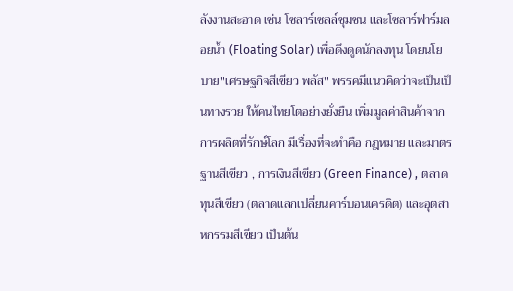ลังงานสะอาด เช่น โซลาร์เซลล์ชุมชน และโซลาร์ฟาร์มลอยน้ำ (Floating Solar) เพื่อดึงดูดนักลงทุน โดยนโยบาย"เศรษฐกิจสีเขียว พลัส" พรรคมีแนวคิดว่าจะเป็นเป็นทางรวย ให้คนไทยโตอย่างยั่งยืน เพิ่มมูลค่าสินค้าจากการผลิตที่รักษ์โลก มีเรื่องที่จะทำคือ กฎหมาย และมาตรฐานสีเขียว , การเงินสีเขียว (Green Finance) , ตลาดทุนสีเขียว (ตลาดแลกเปลี่ยนคาร์บอนเครดิต) และอุตสาหกรรมสีเขียว เป็นต้น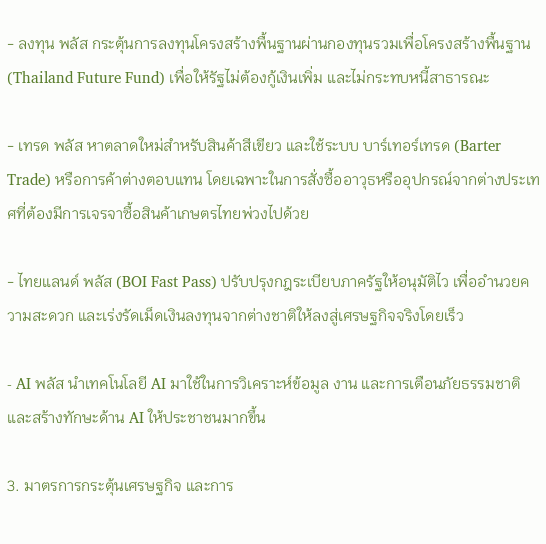- ลงทุน พลัส กระตุ้นการลงทุนโครงสร้างพื้นฐานผ่านกองทุนรวมเพื่อโครงสร้างพื้นฐาน (Thailand Future Fund) เพื่อให้รัฐไม่ต้องกู้เงินเพิ่ม และไม่กระทบหนี้สาธารณะ

- เทรด พลัส หาตลาดใหม่สำหรับสินค้าสีเขียว และใช้ระบบ บาร์เทอร์เทรด (Barter Trade) หรือการค้าต่างตอบแทน โดยเฉพาะในการสั่งซื้ออาวุธหรืออุปกรณ์จากต่างประเทศที่ต้องมีการเจรจาซื้อสินค้าเกษตรไทยพ่วงไปด้วย

- ไทยแลนด์ พลัส (BOI Fast Pass) ปรับปรุงกฎระเบียบภาครัฐให้อนุมัติไว เพื่ออำนวยความสะดวก และเร่งรัดเม็ดเงินลงทุนจากต่างชาติให้ลงสู่เศรษฐกิจจริงโดยเร็ว

- AI พลัส นำเทคโนโลยี AI มาใช้ในการวิเคราะห์ข้อมูล งาน และการเตือนภัยธรรมชาติ และสร้างทักษะด้าน AI ให้ประชาชนมากขึ้น

3. มาตรการกระตุ้นเศรษฐกิจ และการ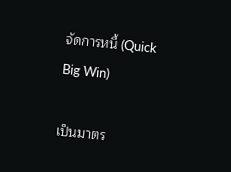จัดการหนี้ (Quick Big Win)

เป็นมาตร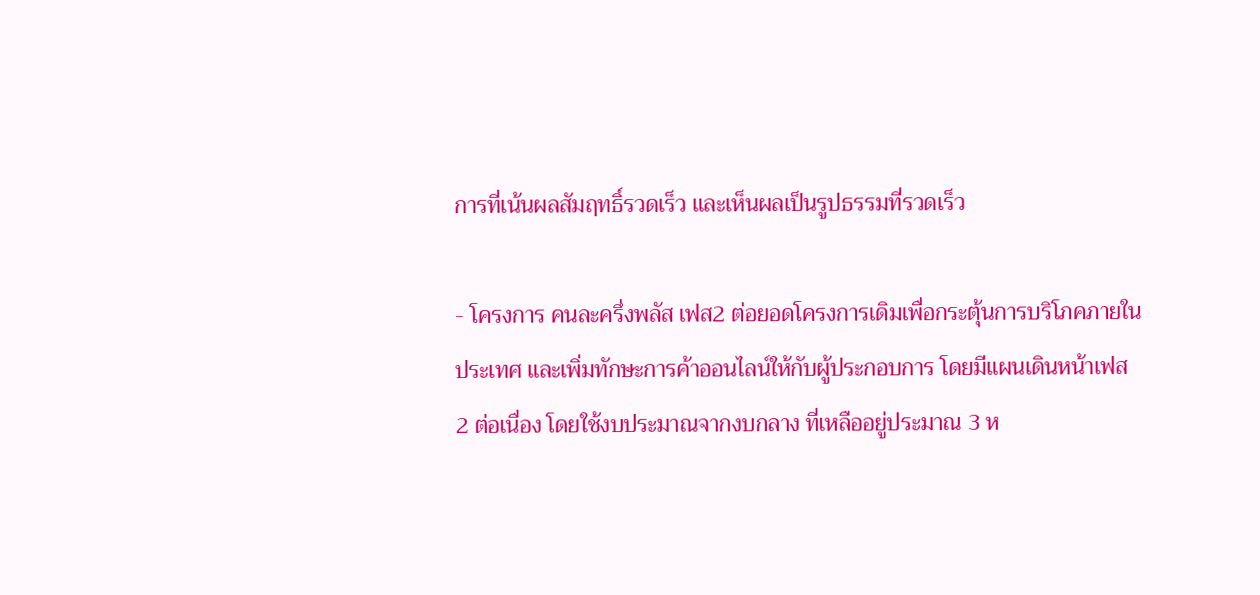การที่เน้นผลสัมฤทธิ์รวดเร็ว และเห็นผลเป็นรูปธรรมที่รวดเร็ว

- โครงการ คนละครึ่งพลัส เฟส2 ต่อยอดโครงการเดิมเพื่อกระตุ้นการบริโภคภายในประเทศ และเพิ่มทักษะการค้าออนไลน์ให้กับผู้ประกอบการ โดยมีแผนเดินหน้าเฟส 2 ต่อเนื่อง โดยใช้งบประมาณจากงบกลาง ที่เหลืออยู่ประมาณ 3 ห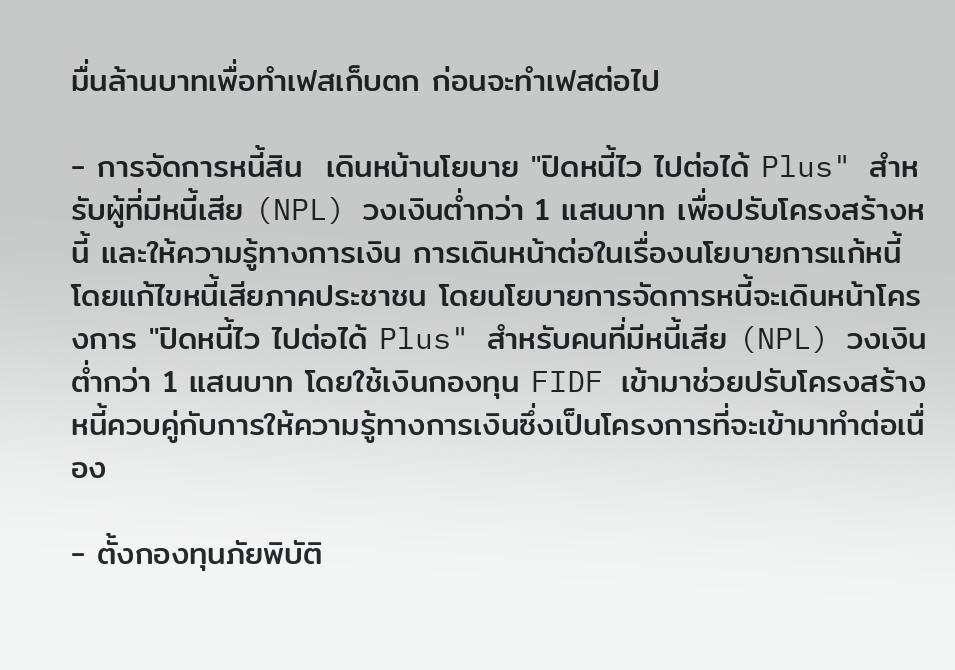มื่นล้านบาทเพื่อทำเฟสเก็บตก ก่อนจะทำเฟสต่อไป

- การจัดการหนี้สิน  เดินหน้านโยบาย "ปิดหนี้ไว ไปต่อได้ Plus" สำหรับผู้ที่มีหนี้เสีย (NPL) วงเงินต่ำกว่า 1 แสนบาท เพื่อปรับโครงสร้างหนี้ และให้ความรู้ทางการเงิน การเดินหน้าต่อในเรื่องนโยบายการแก้หนี้ โดยแก้ไขหนี้เสียภาคประชาชน โดยนโยบายการจัดการหนี้จะเดินหน้าโครงการ "ปิดหนี้ไว ไปต่อได้ Plus" สำหรับคนที่มีหนี้เสีย (NPL) วงเงินต่ำกว่า 1 แสนบาท โดยใช้เงินกองทุน FIDF เข้ามาช่วยปรับโครงสร้างหนี้ควบคู่กับการให้ความรู้ทางการเงินซึ่งเป็นโครงการที่จะเข้ามาทำต่อเนื่อง

- ตั้งกองทุนภัยพิบัติ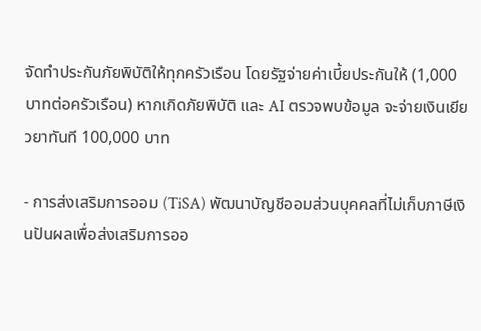จัดทำประกันภัยพิบัติให้ทุกครัวเรือน โดยรัฐจ่ายค่าเบี้ยประกันให้ (1,000 บาทต่อครัวเรือน) หากเกิดภัยพิบัติ และ AI ตรวจพบข้อมูล จะจ่ายเงินเยียวยาทันที 100,000 บาท

- การส่งเสริมการออม (TiSA) พัฒนาบัญชีออมส่วนบุคคลที่ไม่เก็บภาษีเงินปันผลเพื่อส่งเสริมการออ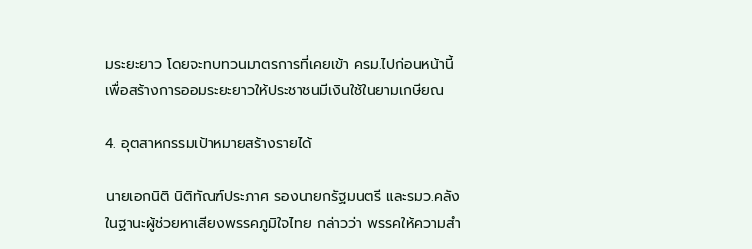มระยะยาว โดยจะทบทวนมาตรการที่เคยเข้า ครม.ไปก่อนหน้านี้เพื่อสร้างการออมระยะยาวให้ประชาชนมีเงินใช้ในยามเกษียณ

4. อุตสาหกรรมเป้าหมายสร้างรายได้

นายเอกนิติ นิติทัณฑ์ประภาศ รองนายกรัฐมนตรี และรมว.คลัง ในฐานะผู้ช่วยหาเสียงพรรคภูมิใจไทย กล่าวว่า พรรคให้ความสำ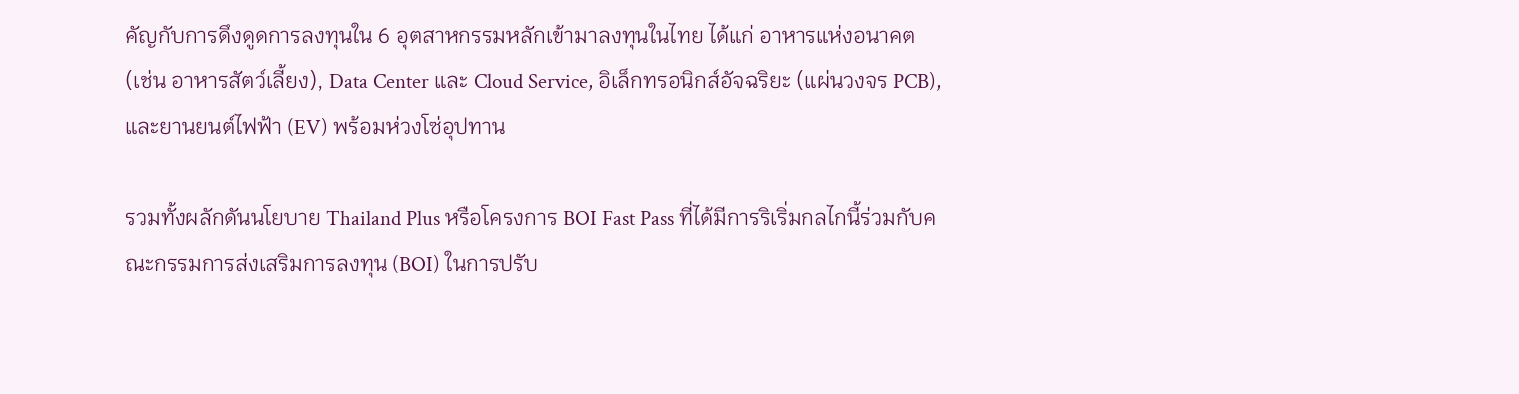คัญกับการดึงดูดการลงทุนใน 6 อุตสาหกรรมหลักเข้ามาลงทุนในไทย ได้แก่ อาหารแห่งอนาคต (เช่น อาหารสัตว์เลี้ยง), Data Center และ Cloud Service, อิเล็กทรอนิกส์อัจฉริยะ (แผ่นวงจร PCB), และยานยนต์ไฟฟ้า (EV) พร้อมห่วงโซ่อุปทาน

รวมทั้งผลักดันนโยบาย Thailand Plus หรือโครงการ BOI Fast Pass ที่ได้มีการริเริ่มกลไกนี้ร่วมกับคณะกรรมการส่งเสริมการลงทุน (BOI) ในการปรับ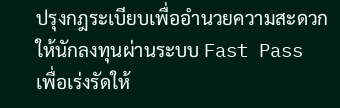ปรุงกฎระเบียบเพื่ออำนวยความสะดวกให้นักลงทุนผ่านระบบ Fast Pass เพื่อเร่งรัดให้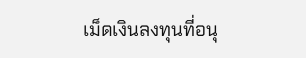เม็ดเงินลงทุนที่อนุ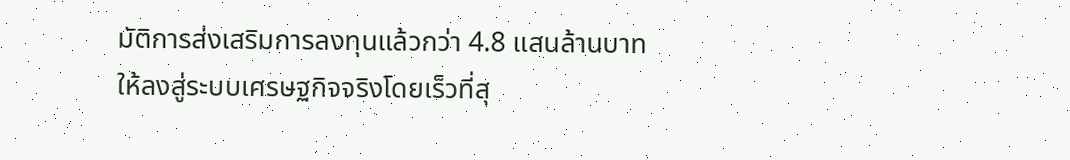มัติการส่งเสริมการลงทุนแล้วกว่า 4.8 แสนล้านบาทให้ลงสู่ระบบเศรษฐกิจจริงโดยเร็วที่สุ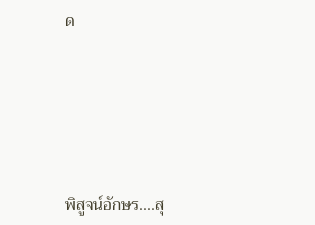ด







พิสูจน์อักษร....สุ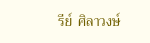รีย์  ศิลาวงษ์